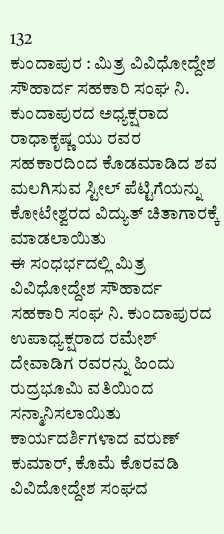132
ಕುಂದಾಪುರ : ಮಿತ್ರ ವಿವಿಧೋದ್ದೇಶ ಸೌಹಾರ್ದ ಸಹಕಾರಿ ಸಂಘ ನಿ. ಕುಂದಾಪುರದ ಅಧ್ಯಕ್ಷರಾದ ರಾಧಾಕೃಷ್ಣ ಯು ರವರ ಸಹಕಾರದಿಂದ ಕೊಡಮಾಡಿದ ಶವ ಮಲಗಿಸುವ ಸ್ಟೀಲ್ ಪೆಟ್ಟಿಗೆಯನ್ನು ಕೋಟೇಶ್ವರದ ವಿದ್ಯುತ್ ಚಿತಾಗಾರಕ್ಕೆ ಮಾಡಲಾಯಿತು
ಈ ಸಂಧರ್ಭದಲ್ಲಿ ಮಿತ್ರ ವಿವಿಧೋದ್ದೇಶ ಸೌಹಾರ್ದ ಸಹಕಾರಿ ಸಂಘ ನಿ. ಕುಂದಾಪುರದ ಉಪಾಧ್ಯಕ್ಷರಾದ ರಮೇಶ್ ದೇವಾಡಿಗ ರವರನ್ನು ಹಿಂದು ರುದ್ರಭೂಮಿ ವತಿಯಿಂದ ಸನ್ಮಾನಿಸಲಾಯಿತು
ಕಾರ್ಯದರ್ಶಿಗಳಾದ ವರುಣ್ ಕುಮಾರ್, ಕೊಮೆ ಕೊರವಡಿ ವಿವಿದೋದ್ದೇಶ ಸಂಘದ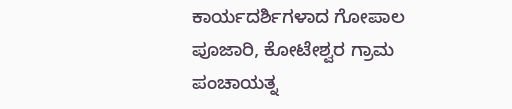ಕಾರ್ಯದರ್ಶಿಗಳಾದ ಗೋಪಾಲ ಪೂಜಾರಿ, ಕೋಟೇಶ್ವರ ಗ್ರಾಮ ಪಂಚಾಯತ್ನ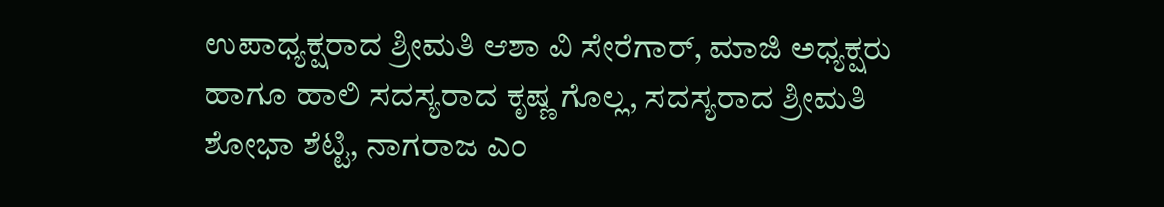ಉಪಾಧ್ಯಕ್ಷರಾದ ಶ್ರೀಮತಿ ಆಶಾ ವಿ ಸೇರೆಗಾರ್, ಮಾಜಿ ಅಧ್ಯಕ್ಷರು ಹಾಗೂ ಹಾಲಿ ಸದಸ್ಯರಾದ ಕೃಷ್ಣ ಗೊಲ್ಲ, ಸದಸ್ಯರಾದ ಶ್ರೀಮತಿ ಶೋಭಾ ಶೆಟ್ಟಿ, ನಾಗರಾಜ ಎಂ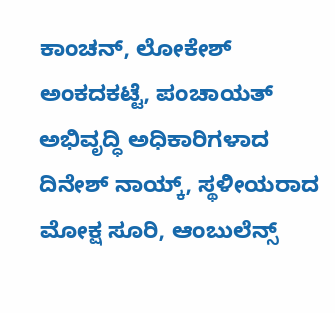ಕಾಂಚನ್, ಲೋಕೇಶ್ ಅಂಕದಕಟ್ಟೆ, ಪಂಚಾಯತ್ ಅಭಿವೃದ್ಧಿ ಅಧಿಕಾರಿಗಳಾದ ದಿನೇಶ್ ನಾಯ್ಕ್, ಸ್ಥಳೀಯರಾದ ಮೋಕ್ಷ ಸೂರಿ, ಆಂಬುಲೆನ್ಸ್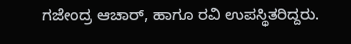ಗಜೇಂದ್ರ ಆಚಾರ್, ಹಾಗೂ ರವಿ ಉಪಸ್ಥಿತರಿದ್ದರು.